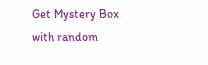Get Mystery Box with random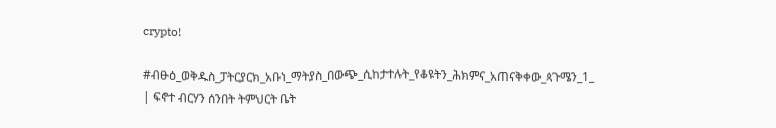crypto!

#ብፁዕ_ወቅዱስ_ፓትርያርክ_አቡነ_ማትያስ_በውጭ_ሲከታተሉት_የቆዩትን_ሕክምና_አጠናቅቀው_ጳጉሜን_1_ | ፍኖተ ብርሃን ሰንበት ትምህርት ቤት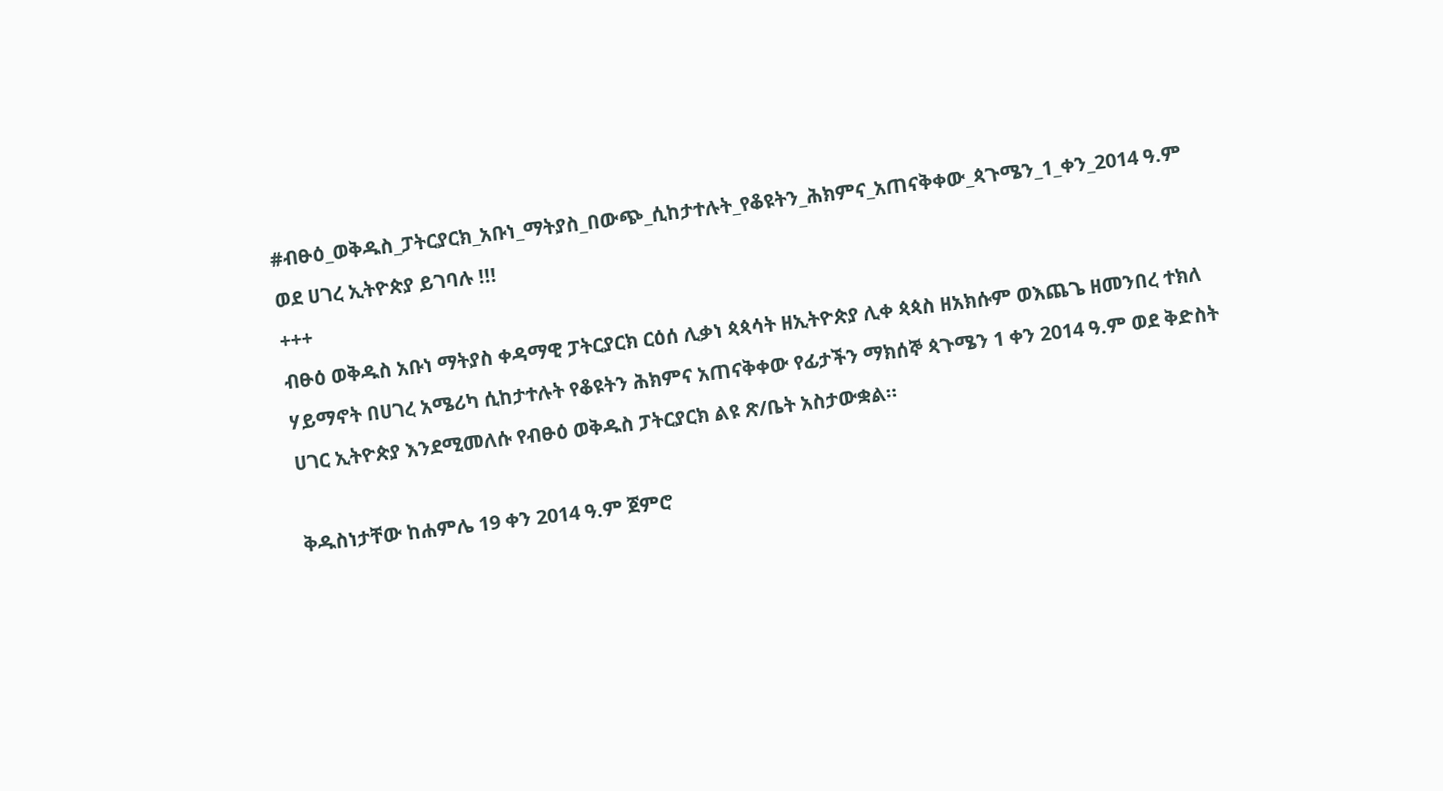#ብፁዕ_ወቅዱስ_ፓትርያርክ_አቡነ_ማትያስ_በውጭ_ሲከታተሉት_የቆዩትን_ሕክምና_አጠናቅቀው_ጳጉሜን_1_ቀን_2014 ዓ.ም ወደ ሀገረ ኢትዮጵያ ይገባሉ !!!
+++
ብፁዕ ወቅዱስ አቡነ ማትያስ ቀዳማዊ ፓትርያርክ ርዕሰ ሊቃነ ጳጳሳት ዘኢትዮጵያ ሊቀ ጳጳስ ዘአክሱም ወእጨጌ ዘመንበረ ተክለ ሃይማኖት በሀገረ አሜሪካ ሲከታተሉት የቆዩትን ሕክምና አጠናቅቀው የፊታችን ማክሰኞ ጳጉሜን 1 ቀን 2014 ዓ.ም ወደ ቅድስት ሀገር ኢትዮጵያ እንደሚመለሱ የብፁዕ ወቅዱስ ፓትርያርክ ልዩ ጽ/ቤት አስታውቋል።

ቅዱስነታቸው ከሐምሌ 19 ቀን 2014 ዓ.ም ጀምሮ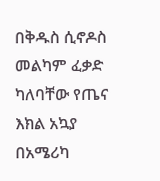በቅዱስ ሲኖዶስ መልካም ፈቃድ ካለባቸው የጤና እክል አኳያ በአሜሪካ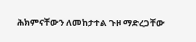ሕክምናቸውን ለመከታተል ጉዞ ማድረጋቸው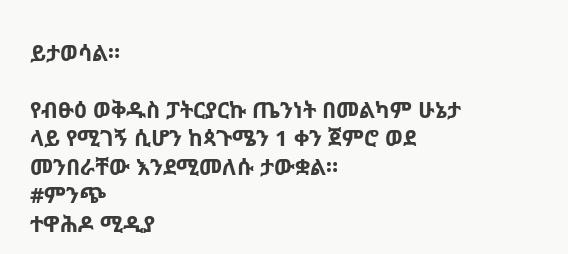ይታወሳል።

የብፁዕ ወቅዱስ ፓትርያርኩ ጤንነት በመልካም ሁኔታ ላይ የሚገኝ ሲሆን ከጳጉሜን 1 ቀን ጀምሮ ወደ መንበራቸው እንደሚመለሱ ታውቋል።
#ምንጭ
ተዋሕዶ ሚዲያ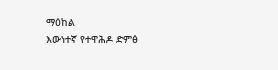ማዕከል
እውነተኛ የተዋሕዶ ድምፅ